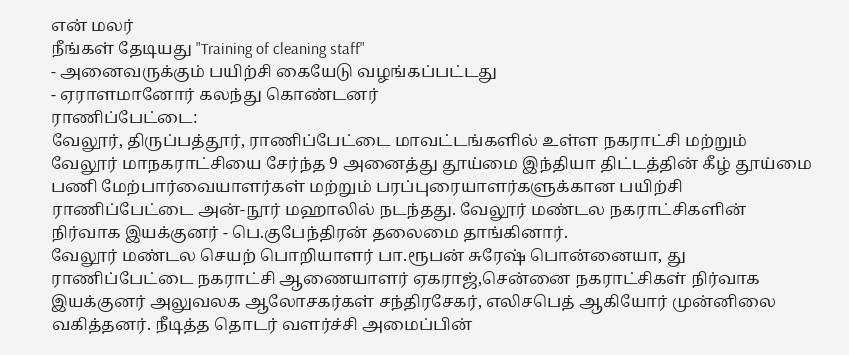என் மலர்
நீங்கள் தேடியது "Training of cleaning staff"
- அனைவருக்கும் பயிற்சி கையேடு வழங்கப்பட்டது
- ஏராளமானோர் கலந்து கொண்டனர்
ராணிப்பேட்டை:
வேலூர், திருப்பத்தூர், ராணிப்பேட்டை மாவட்டங்களில் உள்ள நகராட்சி மற்றும் வேலூர் மாநகராட்சியை சேர்ந்த 9 அனைத்து தூய்மை இந்தியா திட்டத்தின் கீழ் தூய்மை பணி மேற்பார்வையாளர்கள் மற்றும் பரப்புரையாளர்களுக்கான பயிற்சி ராணிப்பேட்டை அன்-நூர் மஹாலில் நடந்தது. வேலூர் மண்டல நகராட்சிகளின் நிர்வாக இயக்குனர் - பெ.குபேந்திரன் தலைமை தாங்கினார்.
வேலூர் மண்டல செயற் பொறியாளர் பா.ரூபன் சுரேஷ் பொன்னையா, து ராணிப்பேட்டை நகராட்சி ஆணையாளர் ஏகராஜ்,சென்னை நகராட்சிகள் நிர்வாக இயக்குனர் அலுவலக ஆலோசகர்கள் சந்திரசேகர், எலிசபெத் ஆகியோர் முன்னிலை வகித்தனர். நீடித்த தொடர் வளர்ச்சி அமைப்பின்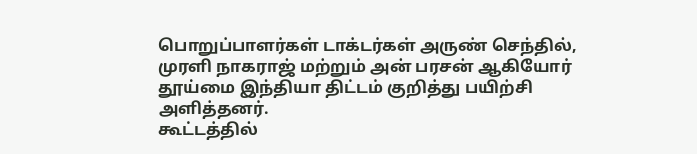பொறுப்பாளர்கள் டாக்டர்கள் அருண் செந்தில், முரளி நாகராஜ் மற்றும் அன் பரசன் ஆகியோர் தூய்மை இந்தியா திட்டம் குறித்து பயிற்சி அளித்தனர்.
கூட்டத்தில்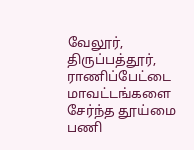வேலூர், திருப்பத்தூர், ராணிப்பேட்டை மாவட்டங்களை சேர்ந்த தூய்மை பணி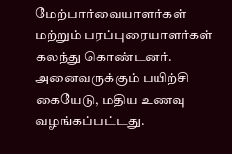மேற்பார்வையாளர்கள் மற்றும் பரப்புரையாளர்கள் கலந்து கொண்டனர். அனைவருக்கும் பயிற்சி கையேடு, மதிய உணவு வழங்கப்பட்டது.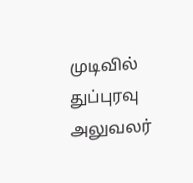முடிவில் துப்புரவு அலுவலர்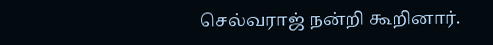செல்வராஜ் நன்றி கூறினார்.